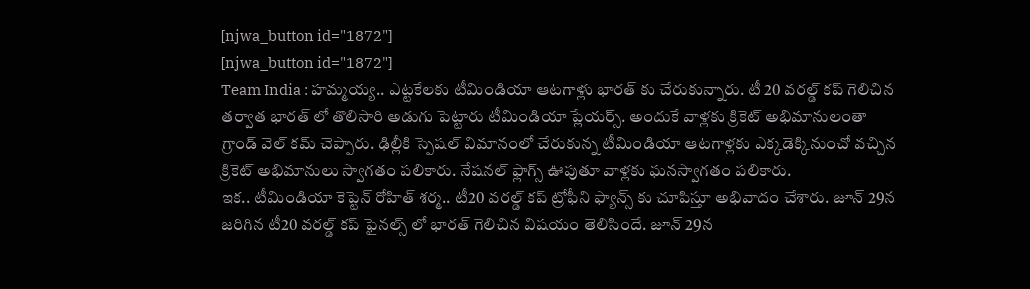[njwa_button id="1872"]
[njwa_button id="1872"]
Team India : హమ్మయ్య.. ఎట్టకేలకు టీమిండియా ఆటగాళ్లు భారత్ కు చేరుకున్నారు. టీ 20 వరల్డ్ కప్ గెలిచిన తర్వాత భారత్ లో తొలిసారి అడుగు పెట్టారు టీమిండియా ప్లేయర్స్. అందుకే వాళ్లకు క్రికెట్ అభిమానులంతా గ్రాండ్ వెల్ కమ్ చెప్పారు. ఢిల్లీకి స్పెషల్ విమానంలో చేరుకున్న టీమిండియా ఆటగాళ్లకు ఎక్కడెక్కినుంచో వచ్చిన క్రికెట్ అభిమానులు స్వాగతం పలికారు. నేషనల్ ఫ్లాగ్స్ ఊపుతూ వాళ్లకు ఘనస్వాగతం పలికారు.
ఇక.. టీమిండియా కెప్టెన్ రోహిత్ శర్మ.. టీ20 వరల్డ్ కప్ ట్రోఫీని ఫ్యాన్స్ కు చూపిస్తూ అభివాదం చేశారు. జూన్ 29న జరిగిన టీ20 వరల్డ్ కప్ ఫైనల్స్ లో భారత్ గెలిచిన విషయం తెలిసిందే. జూన్ 29న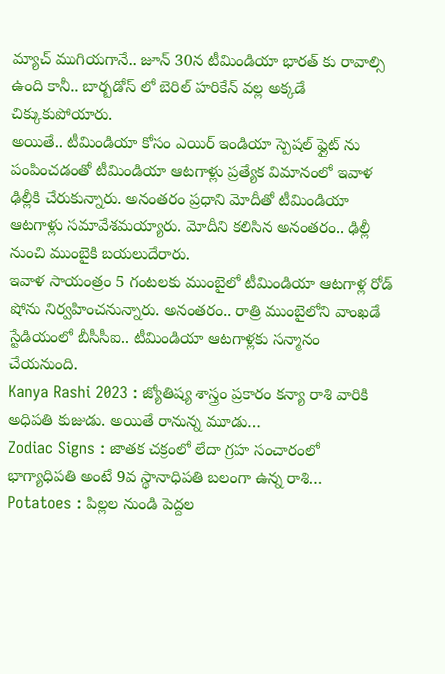మ్యాచ్ ముగియగానే.. జూన్ 30న టీమిండియా భారత్ కు రావాల్సి ఉంది కానీ.. బార్బడోస్ లో బెరిల్ హరికేన్ వల్ల అక్కడే చిక్కుకుపోయారు.
అయితే.. టీమిండియా కోసం ఎయిర్ ఇండియా స్పెషల్ ఫ్లైట్ ను పంపించడంతో టీమిండియా ఆటగాళ్లు ప్రత్యేక విమానంలో ఇవాళ ఢిల్లీకి చేరుకున్నారు. అనంతరం ప్రధాని మోదీతో టీమిండియా ఆటగాళ్లు సమావేశమయ్యారు. మోదీని కలిసిన అనంతరం.. ఢిల్లీ నుంచి ముంబైకి బయలుదేరారు.
ఇవాళ సాయంత్రం 5 గంటలకు ముంబైలో టీమిండియా ఆటగాళ్ల రోడ్ షోను నిర్వహించనున్నారు. అనంతరం.. రాత్రి ముంబైలోని వాంఖడే స్టేడియంలో బీసీసీఐ.. టీమిండియా ఆటగాళ్లకు సన్మానం చేయనుంది.
Kanya Rashi 2023 : జ్యోతిష్య శాస్త్రం ప్రకారం కన్యా రాశి వారికి అధిపతి కుజుడు. అయితే రానున్న మూడు…
Zodiac Signs : జాతక చక్రంలో లేదా గ్రహ సంచారంలో భాగ్యాధిపతి అంటే 9వ స్థానాధిపతి బలంగా ఉన్న రాశి…
Potatoes : పిల్లల నుండి పెద్దల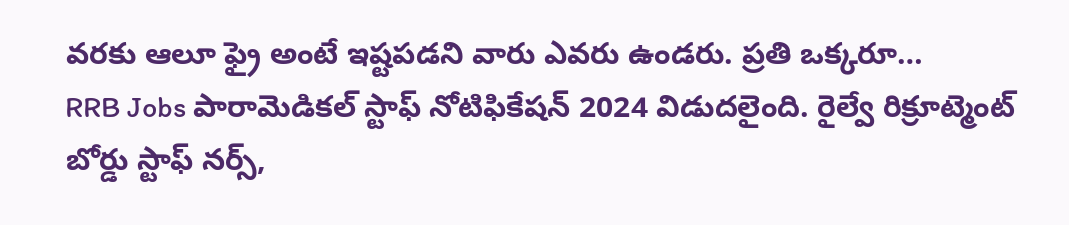వరకు ఆలూ ఫ్రై అంటే ఇష్టపడని వారు ఎవరు ఉండరు. ప్రతి ఒక్కరూ…
RRB Jobs పారామెడికల్ స్టాఫ్ నోటిఫికేషన్ 2024 విడుదలైంది. రైల్వే రిక్రూట్మెంట్ బోర్డు స్టాఫ్ నర్స్,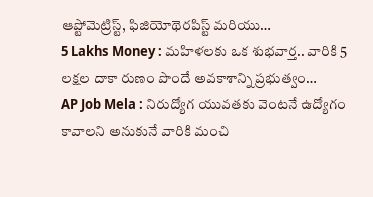ఆప్టోమెట్రిస్ట్, ఫిజియోథెరపిస్ట్ మరియు…
5 Lakhs Money : మహిళలకు ఒక శుభవార్త.. వారికి 5 లక్షల దాకా రుణం పొందే అవకాశాన్ని ప్రభుత్వం…
AP Job Mela : నిరుద్యోగ యువతకు వెంటనే ఉద్యోగం కావాలని అనుకునే వారికి మంచి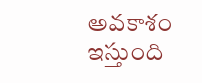అవకాశం ఇస్తుంది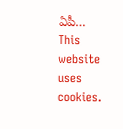ఏపీ…
This website uses cookies.